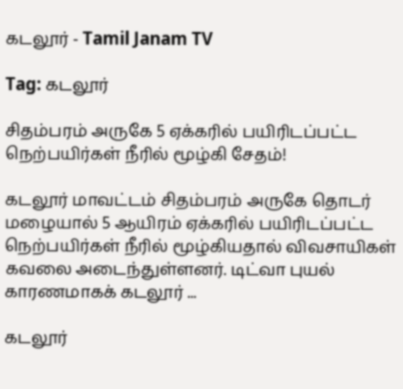கடலூர் - Tamil Janam TV

Tag: கடலூர்

சிதம்பரம் அருகே 5 ஏக்கரில் பயிரிடப்பட்ட நெற்பயிர்கள் நீரில் மூழ்கி சேதம்!

கடலூர் மாவட்டம் சிதம்பரம் அருகே தொடர் மழையால் 5 ஆயிரம் ஏக்கரில் பயிரிடப்பட்ட நெற்பயிர்கள் நீரில் மூழ்கியதால் விவசாயிகள் கவலை அடைந்துள்ளனர். டிட்வா புயல் காரணமாகக் கடலூர் ...

கடலூர்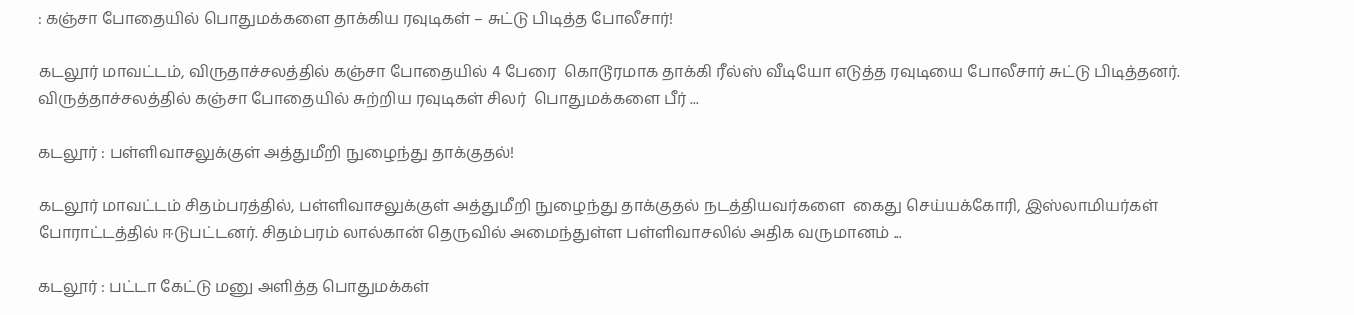: கஞ்சா போதையில் பொதுமக்களை தாக்கிய ரவுடிகள் – சுட்டு பிடித்த போலீசார்!

கடலூர் மாவட்டம், விருதாச்சலத்தில் கஞ்சா போதையில் 4 பேரை  கொடூரமாக தாக்கி ரீல்ஸ் வீடியோ எடுத்த ரவுடியை போலீசார் சுட்டு பிடித்தனர். விருத்தாச்சலத்தில் கஞ்சா போதையில் சுற்றிய ரவுடிகள் சிலர்  பொதுமக்களை பீர் ...

கடலூர் : பள்ளிவாசலுக்குள் அத்துமீறி நுழைந்து தாக்குதல்!

கடலூர் மாவட்டம் சிதம்பரத்தில், பள்ளிவாசலுக்குள் அத்துமீறி நுழைந்து தாக்குதல் நடத்தியவர்களை  கைது செய்யக்கோரி, இஸ்லாமியர்கள் போராட்டத்தில் ஈடுபட்டனர். சிதம்பரம் லால்கான் தெருவில் அமைந்துள்ள பள்ளிவாசலில் அதிக வருமானம் ...

கடலூர் : பட்டா கேட்டு மனு அளித்த பொதுமக்கள்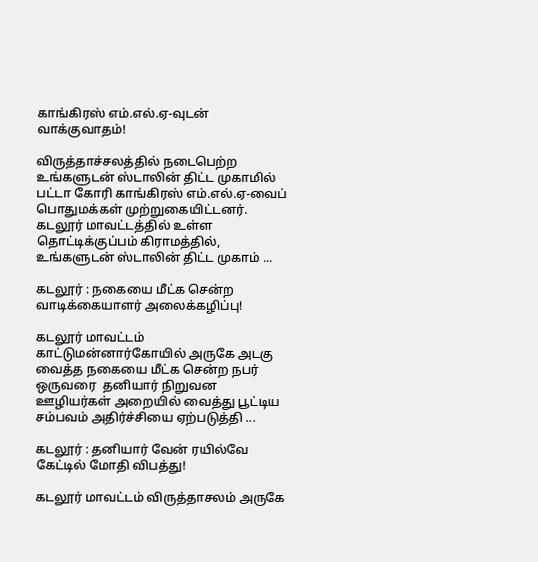காங்கிரஸ் எம்.எல்.ஏ-வுடன் வாக்குவாதம்!

விருத்தாச்சலத்தில் நடைபெற்ற உங்களுடன் ஸ்டாலின் திட்ட முகாமில் பட்டா கோரி காங்கிரஸ் எம்.எல்.ஏ-வைப் பொதுமக்கள் முற்றுகையிட்டனர். கடலூர் மாவட்டத்தில் உள்ள தொட்டிக்குப்பம் கிராமத்தில், உங்களுடன் ஸ்டாலின் திட்ட முகாம் ...

கடலூர் : நகையை மீட்க சென்ற வாடிக்கையாளர் அலைக்கழிப்பு!

கடலூர் மாவட்டம் காட்டுமன்னார்கோயில் அருகே அடகு வைத்த நகையை மீட்க சென்ற நபர் ஒருவரை  தனியார் நிறுவன ஊழியர்கள் அறையில் வைத்து பூட்டிய சம்பவம் அதிர்ச்சியை ஏற்படுத்தி ...

கடலூர் : தனியார் வேன் ரயில்வே கேட்டில் மோதி விபத்து!

கடலூர் மாவட்டம் விருத்தாசலம் அருகே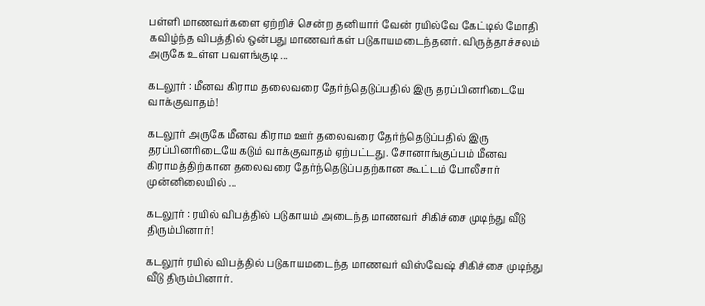பள்ளி மாணவர்களை ஏற்றிச் சென்ற தனியார் வேன் ரயில்வே கேட்டில் மோதி கவிழ்ந்த விபத்தில் ஒன்பது மாணவர்கள் படுகாயமடைந்தனர். விருத்தாச்சலம் அருகே உள்ள பவளங்குடி ...

கடலூர் : மீனவ கிராம தலைவரை தேர்ந்தெடுப்பதில் இரு தரப்பினரிடையே வாக்குவாதம்!

கடலூர் அருகே மீனவ கிராம ஊர் தலைவரை தேர்ந்தெடுப்பதில் இரு தரப்பினரிடையே கடும் வாக்குவாதம் ஏற்பட்டது. சோனாங்குப்பம் மீனவ கிராமத்திற்கான தலைவரை தேர்ந்தெடுப்பதற்கான கூட்டம் போலீசார் முன்னிலையில் ...

கடலூர் : ரயில் விபத்தில் படுகாயம் அடைந்த மாணவர் சிகிச்சை முடிந்து வீடு திரும்பினார்!

கடலூர் ரயில் விபத்தில் படுகாயமடைந்த மாணவர் விஸ்வேஷ் சிகிச்சை முடிந்து வீடு திரும்பினார்.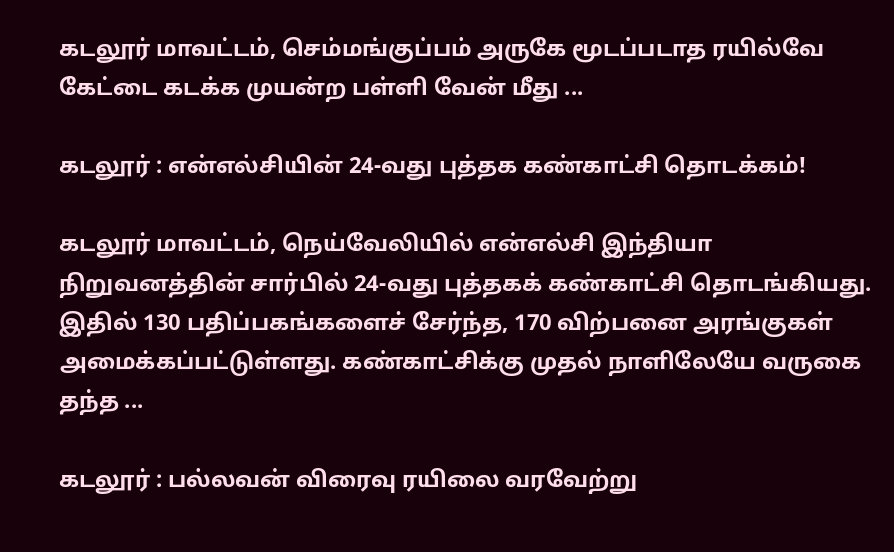கடலூர் மாவட்டம், செம்மங்குப்பம் அருகே மூடப்படாத ரயில்வே கேட்டை கடக்க முயன்ற பள்ளி வேன் மீது ...

கடலூர் : என்எல்சியின் 24-வது புத்தக கண்காட்சி தொடக்கம்!

கடலூர் மாவட்டம், நெய்வேலியில் என்எல்சி இந்தியா நிறுவனத்தின் சார்பில் 24-வது புத்தகக் கண்காட்சி தொடங்கியது. இதில் 130 பதிப்பகங்களைச் சேர்ந்த, 170 விற்பனை அரங்குகள் அமைக்கப்பட்டுள்ளது. கண்காட்சிக்கு முதல் நாளிலேயே வருகை தந்த ...

கடலூர் : பல்லவன் விரைவு ரயிலை வரவேற்று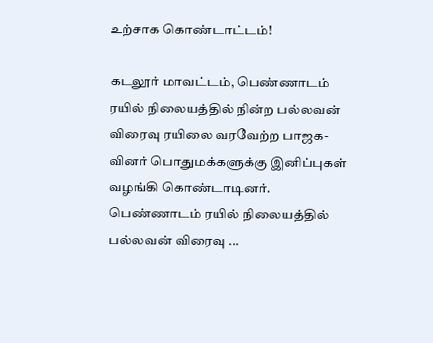உற்சாக கொண்டாட்டம்!

கடலூர் மாவட்டம், பெண்ணாடம் ரயில் நிலையத்தில் நின்ற பல்லவன் விரைவு ரயிலை வரவேற்ற பாஜக-வினர் பொதுமக்களுக்கு இனிப்புகள் வழங்கி கொண்டாடினர். பெண்ணாடம் ரயில் நிலையத்தில் பல்லவன் விரைவு ...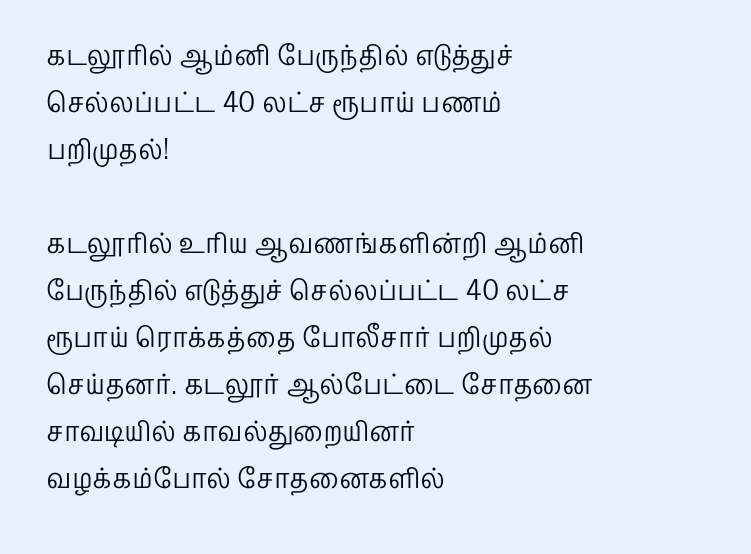கடலூரில் ஆம்னி பேருந்தில் எடுத்துச் செல்லப்பட்ட 40 லட்ச ரூபாய் பணம் பறிமுதல்!

கடலூரில் உரிய ஆவணங்களின்றி ஆம்னி பேருந்தில் எடுத்துச் செல்லப்பட்ட 40 லட்ச ரூபாய் ரொக்கத்தை போலீசார் பறிமுதல் செய்தனர். கடலூர் ஆல்பேட்டை சோதனை சாவடியில் காவல்துறையினர் வழக்கம்போல் சோதனைகளில்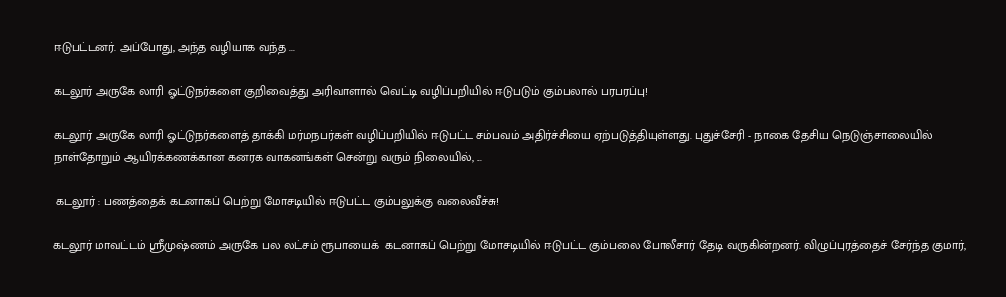ஈடுபட்டனர். அப்போது, அந்த வழியாக வந்த ...

கடலூர் அருகே லாரி ஓட்டுநர்களை குறிவைத்து அரிவாளால் வெட்டி வழிப்பறியில் ஈடுபடும் கும்பலால் பரபரப்பு!

கடலூர் அருகே லாரி ஓட்டுநர்களைத் தாக்கி மர்மநபர்கள் வழிப்பறியில் ஈடுபட்ட சம்பவம் அதிர்ச்சியை ஏற்படுத்தியுள்ளது. புதுச்சேரி - நாகை தேசிய நெடுஞ்சாலையில் நாள்தோறும் ஆயிரக்கணக்கான கனரக வாகனங்கள் சென்று வரும் நிலையில், ...

 கடலூர் : பணத்தைக் கடனாகப் பெற்று மோசடியில் ஈடுபட்ட கும்பலுக்கு வலைவீச்சு!

கடலூர் மாவட்டம் ஸ்ரீமுஷ்ணம் அருகே பல லட்சம் ரூபாயைக்  கடனாகப் பெற்று மோசடியில் ஈடுபட்ட கும்பலை போலீசார் தேடி வருகின்றனர். விழுப்புரத்தைச் சேர்ந்த குமார்,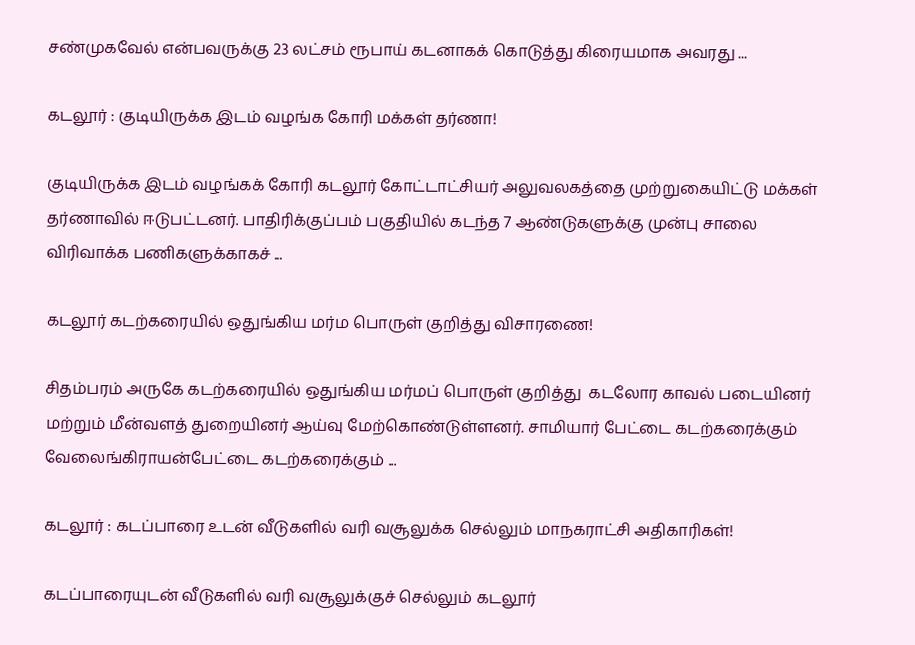சண்முகவேல் என்பவருக்கு 23 லட்சம் ரூபாய் கடனாகக் கொடுத்து கிரையமாக அவரது ...

கடலூர் : குடியிருக்க இடம் வழங்க கோரி மக்கள் தர்ணா!

குடியிருக்க இடம் வழங்கக் கோரி கடலூர் கோட்டாட்சியர் அலுவலகத்தை முற்றுகையிட்டு மக்கள் தர்ணாவில் ஈடுபட்டனர். பாதிரிக்குப்பம் பகுதியில் கடந்த 7 ஆண்டுகளுக்கு முன்பு சாலை விரிவாக்க பணிகளுக்காகச் ...

கடலூர் கடற்கரையில் ஒதுங்கிய மர்ம பொருள் குறித்து விசாரணை!

சிதம்பரம் அருகே கடற்கரையில் ஒதுங்கிய மர்மப் பொருள் குறித்து  கடலோர காவல் படையினர் மற்றும் மீன்வளத் துறையினர் ஆய்வு மேற்கொண்டுள்ளனர். சாமியார் பேட்டை கடற்கரைக்கும் வேலைங்கிராயன்பேட்டை கடற்கரைக்கும் ...

கடலூர் : கடப்பாரை உடன் வீடுகளில் வரி வசூலுக்க செல்லும் மாநகராட்சி அதிகாரிகள்!

கடப்பாரையுடன் வீடுகளில் வரி வசூலுக்குச் செல்லும் கடலூர்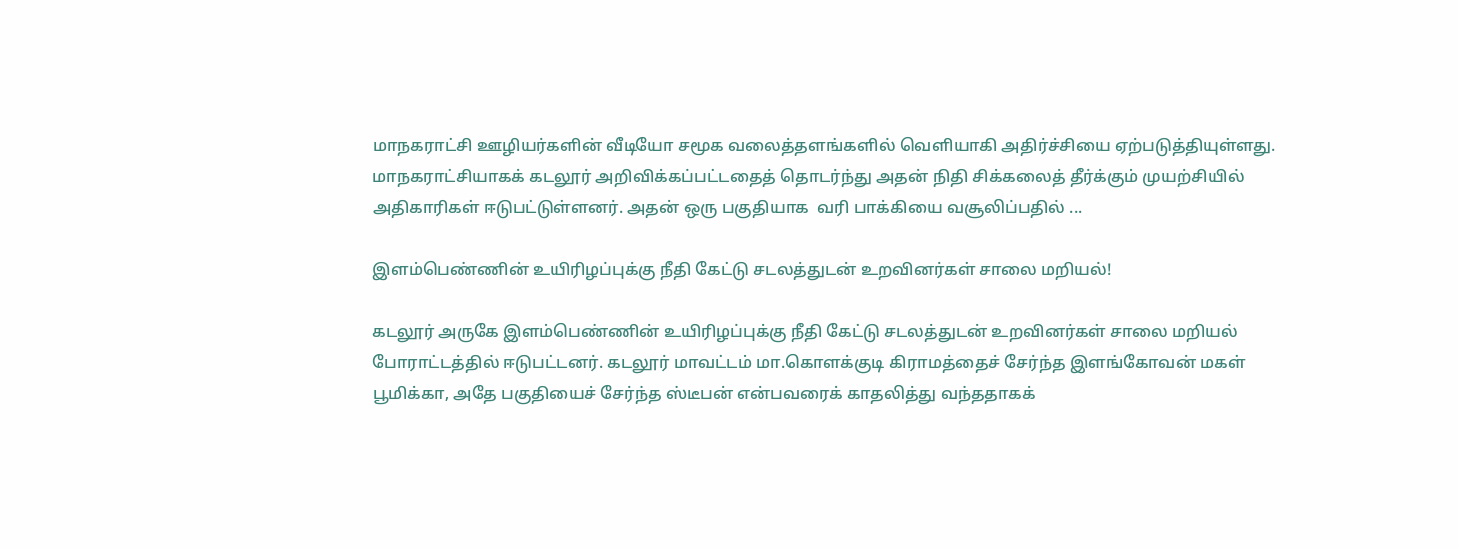மாநகராட்சி ஊழியர்களின் வீடியோ சமூக வலைத்தளங்களில் வெளியாகி அதிர்ச்சியை ஏற்படுத்தியுள்ளது. மாநகராட்சியாகக் கடலூர் அறிவிக்கப்பட்டதைத் தொடர்ந்து அதன் நிதி சிக்கலைத் தீர்க்கும் முயற்சியில் அதிகாரிகள் ஈடுபட்டுள்ளனர். அதன் ஒரு பகுதியாக  வரி பாக்கியை வசூலிப்பதில் ...

இளம்பெண்ணின் உயிரிழப்புக்கு நீதி கேட்டு சடலத்துடன் உறவினர்கள் சாலை மறியல்!

கடலூர் அருகே இளம்பெண்ணின் உயிரிழப்புக்கு நீதி கேட்டு சடலத்துடன் உறவினர்கள் சாலை மறியல் போராட்டத்தில் ஈடுபட்டனர். கடலூர் மாவட்டம் மா.கொளக்குடி கிராமத்தைச் சேர்ந்த இளங்கோவன் மகள் பூமிக்கா, அதே பகுதியைச் சேர்ந்த ஸ்டீபன் என்பவரைக் காதலித்து வந்ததாகக்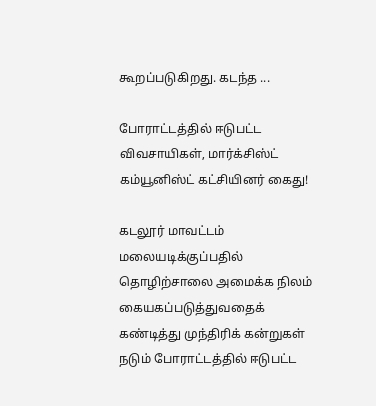கூறப்படுகிறது. கடந்த ...

போராட்டத்தில் ஈடுபட்ட விவசாயிகள், மார்க்சிஸ்ட் கம்யூனிஸ்ட் கட்சியினர் கைது!

கடலூர் மாவட்டம் மலையடிக்குப்பதில் தொழிற்சாலை அமைக்க நிலம் கையகப்படுத்துவதைக் கண்டித்து முந்திரிக் கன்றுகள் நடும் போராட்டத்தில் ஈடுபட்ட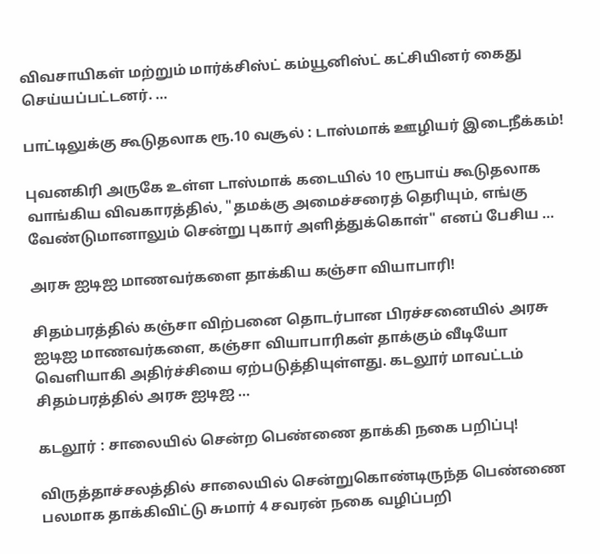விவசாயிகள் மற்றும் மார்க்சிஸ்ட் கம்யூனிஸ்ட் கட்சியினர் கைது செய்யப்பட்டனர். ...

பாட்டிலுக்கு கூடுதலாக ரூ.10 வசூல் : டாஸ்மாக் ஊழியர் இடைநீக்கம்!

புவனகிரி அருகே உள்ள டாஸ்மாக் கடையில் 10 ரூபாய் கூடுதலாக வாங்கிய விவகாரத்தில், "தமக்கு அமைச்சரைத் தெரியும், எங்கு வேண்டுமானாலும் சென்று புகார் அளித்துக்கொள்" எனப் பேசிய ...

அரசு ஐடிஐ மாணவர்களை தாக்கிய கஞ்சா வியாபாரி!

சிதம்பரத்தில் கஞ்சா விற்பனை தொடர்பான பிரச்சனையில் அரசு ஐடிஐ மாணவர்களை, கஞ்சா வியாபாரிகள் தாக்கும் வீடியோ வெளியாகி அதிர்ச்சியை ஏற்படுத்தியுள்ளது. கடலூர் மாவட்டம் சிதம்பரத்தில் அரசு ஐடிஐ ...

கடலூர் : சாலையில் சென்ற பெண்ணை தாக்கி நகை பறிப்பு!

விருத்தாச்சலத்தில் சாலையில் சென்றுகொண்டிருந்த பெண்ணை பலமாக தாக்கிவிட்டு சுமார் 4 சவரன் நகை வழிப்பறி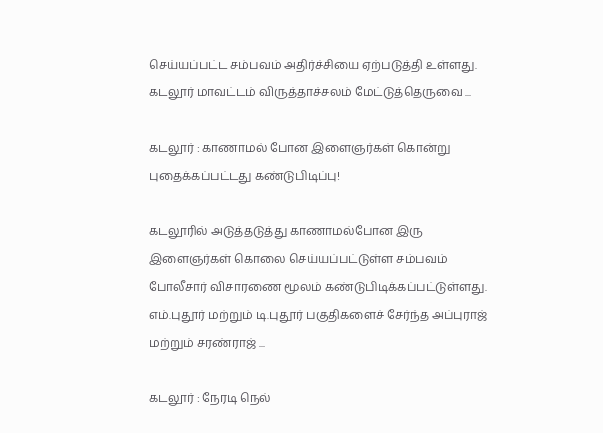செய்யப்பட்ட சம்பவம் அதிர்ச்சியை ஏற்படுத்தி உள்ளது. கடலூர் மாவட்டம் விருத்தாச்சலம் மேட்டுத்தெருவை ...

கடலூர் : காணாமல் போன இளைஞர்கள் கொன்று புதைக்கப்பட்டது கண்டுபிடிப்பு!

கடலூரில் அடுத்தடுத்து காணாமல்போன இரு இளைஞர்கள் கொலை செய்யப்பட்டுள்ள சம்பவம் போலீசார் விசாரணை மூலம் கண்டுபிடிக்கப்பட்டுள்ளது. எம்.புதூர் மற்றும் டி.புதூர் பகுதிகளைச் சேர்ந்த அப்புராஜ் மற்றும் சரண்ராஜ் ...

கடலூர் : நேரடி நெல்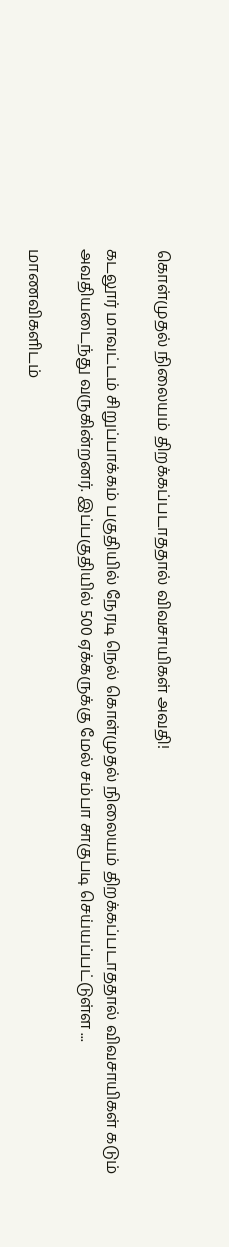கொள்முதல் நிலையம் திறக்கப்படாததால் விவசாயிகள் அவதி!

கடலூர் மாவட்டம் சிறுப்பாக்கம் பகுதியில் நேரடி நெல் கொள்முதல் நிலையம் திறக்கப்படாததால் விவசாயிகள் கடும் அவதியடைந்து வருகின்றனர். இப்பகுதியில் 500 ஏக்கருக்கு மேல் சம்பா சாகுபடி செய்யப்பட்டுள்ள ...

மாணவிகளிடம்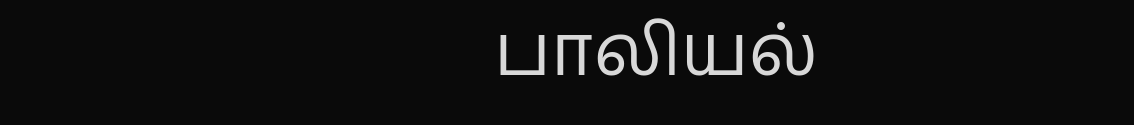பாலியல்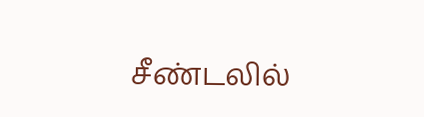சீண்டலில்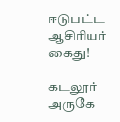ஈடுபட்ட ஆசிரியர் கைது!

கடலூர் அருகே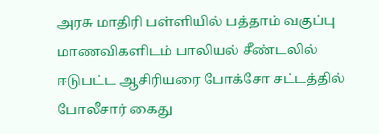அரசு மாதிரி பள்ளியில் பத்தாம் வகுப்பு மாணவிகளிடம் பாலியல் சீண்டலில் ஈடுபட்ட ஆசிரியரை போக்சோ சட்டத்தில் போலீசார் கைது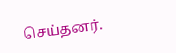செய்தனர்.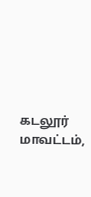கடலூர் மாவட்டம்,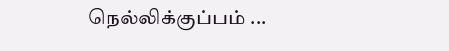நெல்லிக்குப்பம் ...